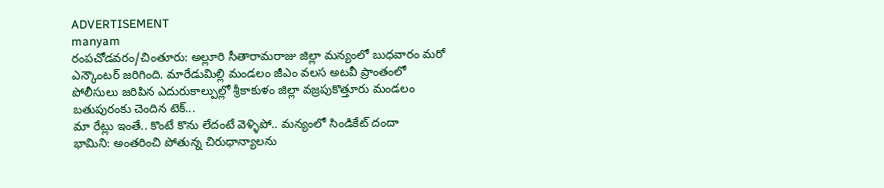ADVERTISEMENT
manyam
రంపచోడవరం/చింతూరు: అల్లూరి సీతారామరాజు జిల్లా మన్యంలో బుధవారం మరో ఎన్కౌంటర్ జరిగింది. మారేడుమిల్లి మండలం జీఎం వలస అటవీ ప్రాంతంలో పోలీసులు జరిపిన ఎదురుకాల్పుల్లో శ్రీకాకుళం జిల్లా వజ్రపుకొత్తూరు మండలం బతుపురంకు చెందిన టెక్...
మా రేట్లు ఇంతే.. కొంటే కొను లేదంటే వెళ్ళిపో.. మన్యంలో సిండికేట్ దందా
భామిని: అంతరించి పోతున్న చిరుధాన్యాలను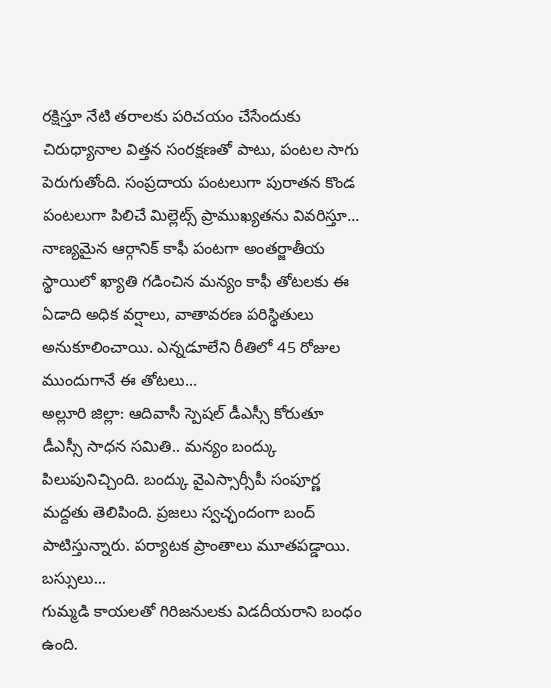రక్షిస్తూ నేటి తరాలకు పరిచయం చేసేందుకు చిరుధ్యానాల విత్తన సంరక్షణతో పాటు, పంటల సాగు పెరుగుతోంది. సంప్రదాయ పంటలుగా పురాతన కొండ పంటలుగా పిలిచే మిల్లెట్స్ ప్రాముఖ్యతను వివరిస్తూ...
నాణ్యమైన ఆర్గానిక్ కాఫీ పంటగా అంతర్జాతీయ స్థాయిలో ఖ్యాతి గడించిన మన్యం కాఫీ తోటలకు ఈ ఏడాది అధిక వర్షాలు, వాతావరణ పరిస్థితులు అనుకూలించాయి. ఎన్నడూలేని రీతిలో 45 రోజుల ముందుగానే ఈ తోటలు...
అల్లూరి జిల్లా: ఆదివాసీ స్పెషల్ డీఎస్సీ కోరుతూ డీఎస్సీ సాధన సమితి.. మన్యం బంద్కు పిలుపునిచ్చింది. బంద్కు వైఎస్సార్సీపీ సంపూర్ణ మద్దతు తెలిపింది. ప్రజలు స్వచ్ఛందంగా బంద్ పాటిస్తున్నారు. పర్యాటక ప్రాంతాలు మూతపడ్డాయి. బస్సులు...
గుమ్మడి కాయలతో గిరిజనులకు విడదీయరాని బంధం ఉంది.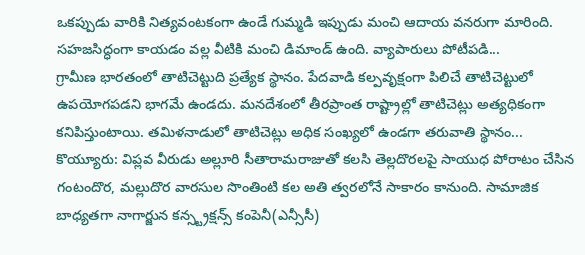ఒకప్పుడు వారికి నిత్యవంటకంగా ఉండే గుమ్మడి ఇప్పుడు మంచి ఆదాయ వనరుగా మారింది. సహజసిద్ధంగా కాయడం వల్ల వీటికి మంచి డిమాండ్ ఉంది. వ్యాపారులు పోటీపడి...
గ్రామీణ భారతంలో తాటిచెట్టుది ప్రత్యేక స్థానం. పేదవాడి కల్పవృక్షంగా పిలిచే తాటిచెట్టులో ఉపయోగపడని భాగమే ఉండదు. మనదేశంలో తీరప్రాంత రాష్ట్రాల్లో తాటిచెట్లు అత్యధికంగా కనిపిస్తుంటాయి. తమిళనాడులో తాటిచెట్లు అధిక సంఖ్యలో ఉండగా తరువాతి స్థానం...
కొయ్యూరు: విప్లవ వీరుడు అల్లూరి సీతారామరాజుతో కలసి తెల్లదొరలపై సాయుధ పోరాటం చేసిన గంటందొర, మల్లుదొర వారసుల సొంతింటి కల అతి త్వరలోనే సాకారం కానుంది. సామాజిక బాధ్యతగా నాగార్జున కన్స్ట్రక్షన్స్ కంపెనీ(ఎన్సీసీ)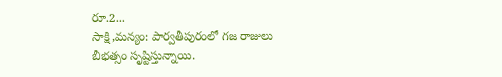రూ.2...
సాక్షి,మన్యం: పార్వతీపురంలో గజ రాజులు బీభత్సం సృష్టిస్తున్నాయి.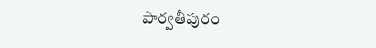పార్వతీపురం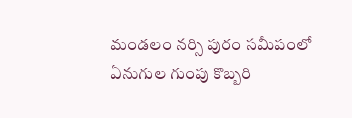మండలం నర్సి పురం సమీపంలో ఏనుగుల గుంపు కొబ్బరి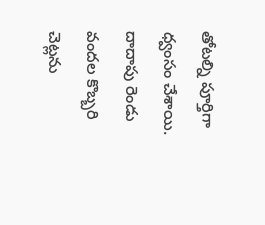తోటల్ని పూర్తిగా ధ్వంసం చేశాయి. దాదాపు రెండు వందల కొబ్బరి చెట్లను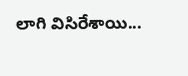లాగి విసిరేశాయి...